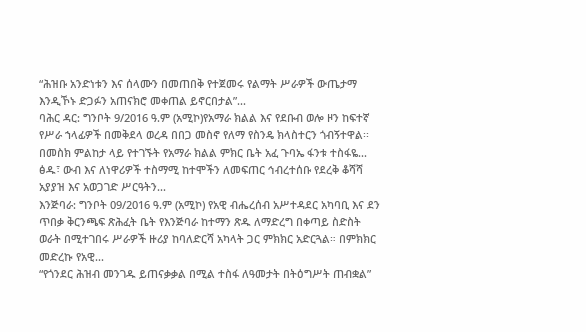“ሕዝቡ አንድነቱን እና ሰላሙን በመጠበቅ የተጀመሩ የልማት ሥራዎች ውጤታማ እንዲኾኑ ድጋፉን አጠናክሮ መቀጠል ይኖርበታል”...
ባሕር ዳር: ግንቦት 9/2016 ዓ.ም (አሚኮ)የአማራ ክልል እና የደቡብ ወሎ ዞን ከፍተኛ የሥራ ኀላፊዎች በመቅደላ ወረዳ በበጋ መስኖ የለማ የስንዴ ክላስተርን ጎብኝተዋል፡፡ በመስክ ምልከታ ላይ የተገኙት የአማራ ክልል ምክር ቤት አፈ ጉባኤ ፋንቱ ተስፋዬ...
ፅዱ፣ ውብ እና ለነዋሪዎች ተስማሚ ከተሞችን ለመፍጠር ኅብረተሰቡ የደረቅ ቆሻሻ አያያዝ እና አወጋገድ ሥርዓትን...
እንጅባራ: ግንቦት 09/2016 ዓ.ም (አሚኮ) የአዊ ብሔረሰብ አሥተዳደር አካባቢ እና ደን ጥበቃ ቅርንጫፍ ጽሕፈት ቤት የእንጅባራ ከተማን ጽዱ ለማድረግ በቀጣይ ስድስት ወራት በሚተገበሩ ሥራዎች ዙሪያ ከባለድርሻ አካላት ጋር ምክክር አድርጓል። በምክክር መድረኩ የአዊ...
“የጎንደር ሕዝብ መንገዱ ይጠናቃቃል በሚል ተስፋ ለዓመታት በትዕግሥት ጠብቋል”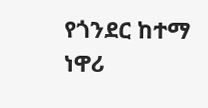የጎንደር ከተማ ነዋሪ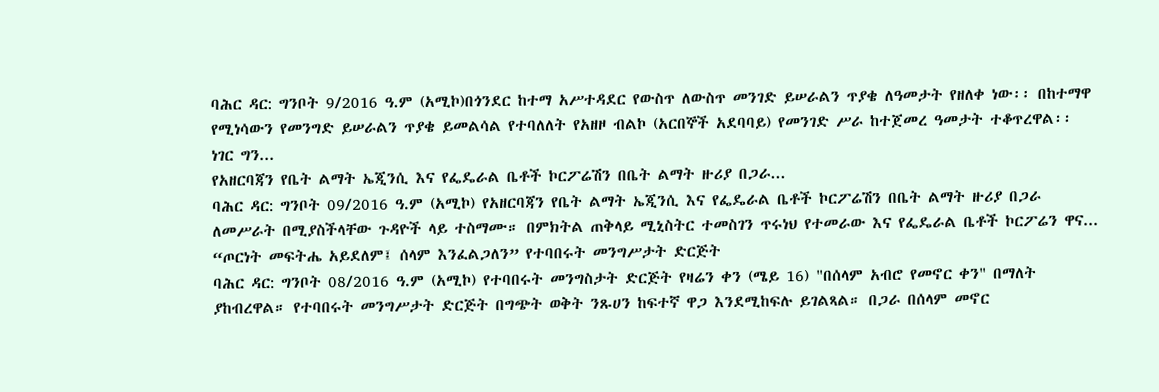ባሕር ዳር: ግንቦት 9/2016 ዓ.ም (አሚኮ)በጎንደር ከተማ አሥተዳደር የውስጥ ለውስጥ መንገድ ይሠራልን ጥያቄ ለዓመታት የዘለቀ ነው፡፡ በከተማዋ የሚነሳውን የመንግድ ይሠራልን ጥያቄ ይመልሳል የተባለለት የአዘዞ ብልኮ (አርበኞች አደባባይ) የመንገድ ሥራ ከተጀመረ ዓመታት ተቆጥረዋል፡፡ ነገር ግን...
የአዘርባጃን የቤት ልማት ኤጂንሲ እና የፌዴራል ቤቶች ኮርፖሬሽን በቤት ልማት ዙሪያ በጋራ...
ባሕር ዳር: ግንቦት 09/2016 ዓ.ም (አሚኮ) የአዘርባጃን የቤት ልማት ኤጂንሲ እና የፌዴራል ቤቶች ኮርፖሬሽን በቤት ልማት ዙሪያ በጋራ ለመሥራት በሚያስችላቸው ጉዳዮች ላይ ተስማሙ። በምክትል ጠቅላይ ሚኒስትር ተመስገን ጥሩነህ የተመራው እና የፌዴራል ቤቶች ኮርፖሬን ዋና...
“ጦርነት መፍትሔ አይደለም፤ ሰላም እንፈልጋለን” የተባበሩት መንግሥታት ድርጅት
ባሕር ዳር: ግንቦት 08/2016 ዓ.ም (አሚኮ) የተባበሩት መንግስታት ድርጅት የዛሬን ቀን (ሜይ 16) "በሰላም አብሮ የመኖር ቀን" በማለት ያከብረዋል። የተባበሩት መንግሥታት ድርጅት በግጭት ወቅት ንጹሀን ከፍተኛ ዋጋ እንደሚከፍሉ ይገልጻል። በጋራ በሰላም መኖር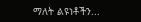ማለት ልዩነቶችን...